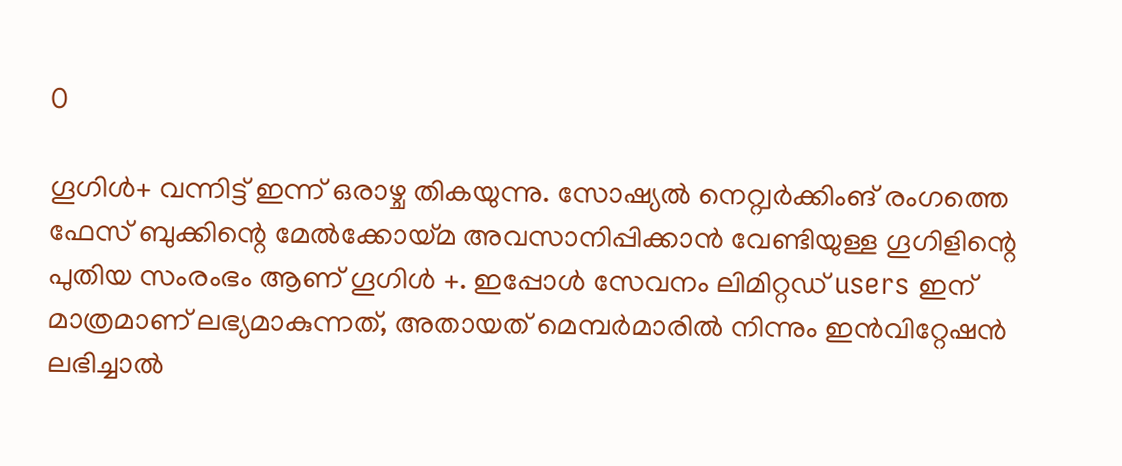0

ഗൂഗിള്‍+ വന്നിട്ട് ഇന്ന് ഒരാഴ്ച തികയുന്നു. സോഷ്യല്‍ നെറ്റ്വര്‍ക്കിംങ് രംഗത്തെ ഫേസ് ബുക്കിന്റെ മേല്‍ക്കോയ്മ അവസാനിപ്പിക്കാന്‍ വേണ്ടിയുള്ള ഗൂഗിളിന്റെ പുതിയ സംരംഭം ആണ് ഗൂഗിള്‍ +. ഇപ്പോള്‍ സേവനം ലിമിറ്റഡ് users ഇന് മാത്രമാണ് ലഭ്യമാകുന്നത്, അതായത് മെമ്പര്‍മാരില്‍ നിന്നും ഇന്‍വിറ്റേഷന്‍ ലഭിച്ചാല്‍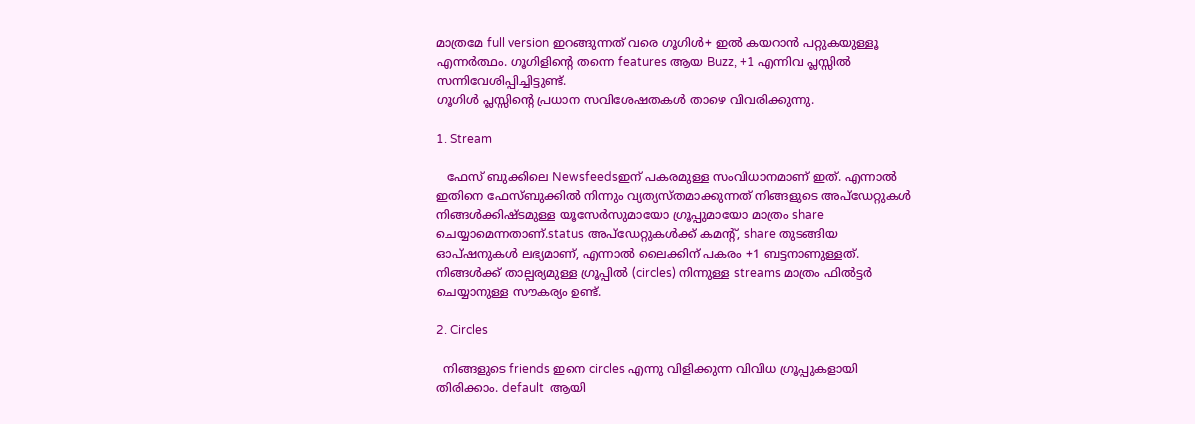മാത്രമേ full version ഇറങ്ങുന്നത് വരെ ഗൂഗിള്‍+ ഇല്‍ കയറാന്‍ പറ്റുകയുള്ളൂ എന്നര്‍ത്ഥം. ഗൂഗിളിന്റെ തന്നെ features ആയ Buzz, +1 എന്നിവ പ്ലസ്സില്‍ സന്നിവേശിപ്പിച്ചിട്ടുണ്ട്.
ഗൂഗിള്‍ പ്ലസ്സിന്റെ പ്രധാന സവിശേഷതകള്‍ താഴെ വിവരിക്കുന്നു.

1. Stream

   ഫേസ് ബുക്കിലെ Newsfeedsഇന് പകരമുള്ള സംവിധാനമാണ് ഇത്. എന്നാല്‍ ഇതിനെ ഫേസ്ബുക്കില്‍ നിന്നും വ്യത്യസ്തമാക്കുന്നത് നിങ്ങളുടെ അപ്ഡേറ്റുകള്‍ നിങ്ങള്‍ക്കിഷ്ടമുള്ള യൂസേര്‍സുമായോ ഗ്രൂപ്പുമായോ മാത്രം share ചെയ്യാമെന്നതാണ്.status അപ്ഡേറ്റുകള്‍ക്ക് കമന്റ്, share തുടങ്ങിയ ഓപ്ഷനുകള്‍ ലഭ്യമാണ്, എന്നാല്‍ ലൈക്കിന് പകരം +1 ബട്ടനാണുള്ളത്. നിങ്ങള്‍ക്ക് താല്പര്യമുള്ള ഗ്രൂപ്പില്‍ (circles) നിന്നുള്ള streams മാത്രം ഫില്‍ട്ടര്‍ ചെയ്യാനുള്ള സൗകര്യം ഉണ്ട്.

2. Circles

  നിങ്ങളുടെ friends ഇനെ circles എന്നു വിളിക്കുന്ന വിവിധ ഗ്രൂപ്പുകളായി തിരിക്കാം. default  ആയി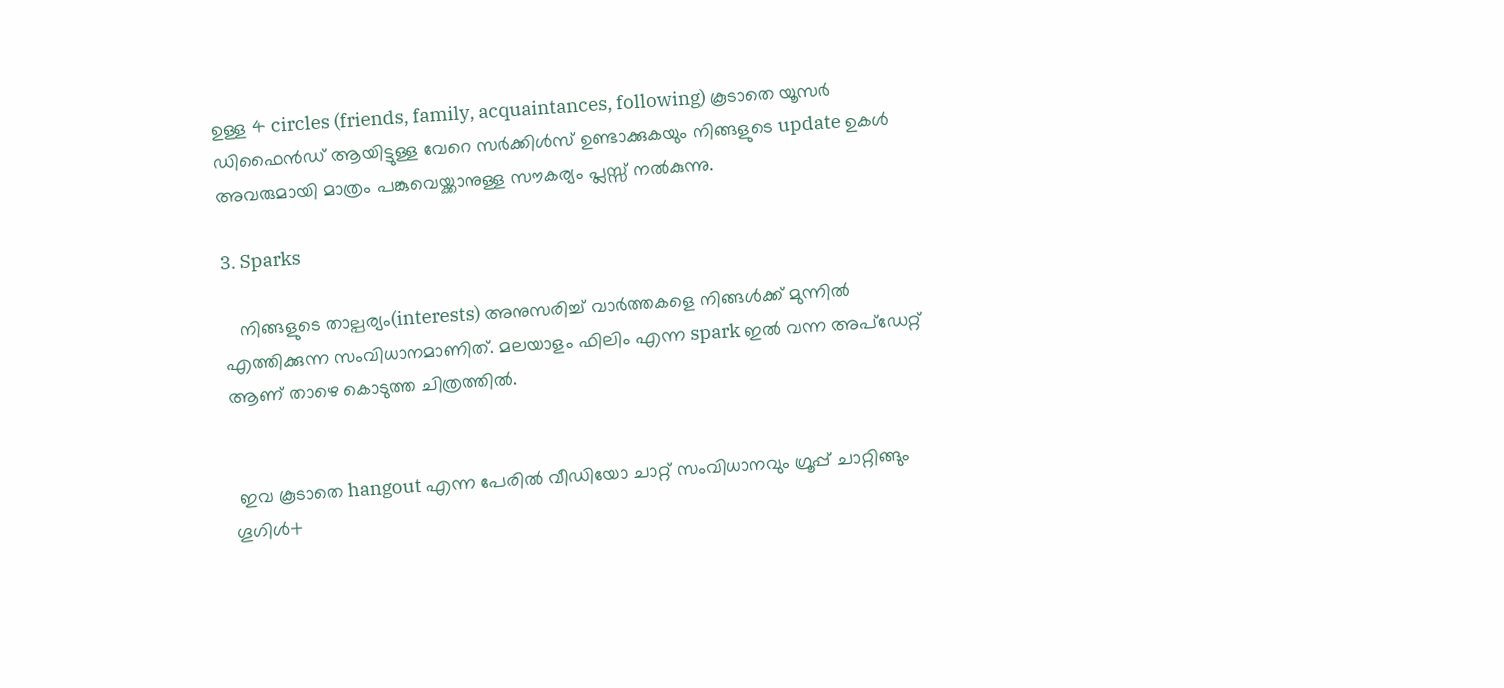ഉള്ള 4 circles (friends, family, acquaintances, following) കൂടാതെ യൂസര്‍ ഡിഫൈന്‍ഡ് ആയിട്ടുള്ള വേറെ സര്‍ക്കിള്‍സ് ഉണ്ടാക്കുകയും നിങ്ങളുടെ update ഉകള്‍ അവരുമായി മാത്രം പങ്കുവെയ്ക്കാനുള്ള സൗകര്യം പ്ലസ്സ് നല്‍കുന്നു.

3. Sparks

   നിങ്ങളുടെ താല്പര്യം(interests) അനുസരിച്ച് വാര്‍ത്തകളെ നിങ്ങള്‍ക്ക് മുന്നില്‍ എത്തിക്കുന്ന സംവിധാനമാണിത്. മലയാളം ഫിലിം എന്ന spark ഇല്‍ വന്ന അപ്ഡേറ്റ് ആണ് താഴെ കൊടുത്ത ചിത്രത്തില്‍.


 ഇവ കൂടാതെ hangout എന്ന പേരില്‍ വീഡിയോ ചാറ്റ് സംവിധാനവും ഗ്രൂപ്പ് ചാറ്റിങ്ങും ഗൂഗിള്‍+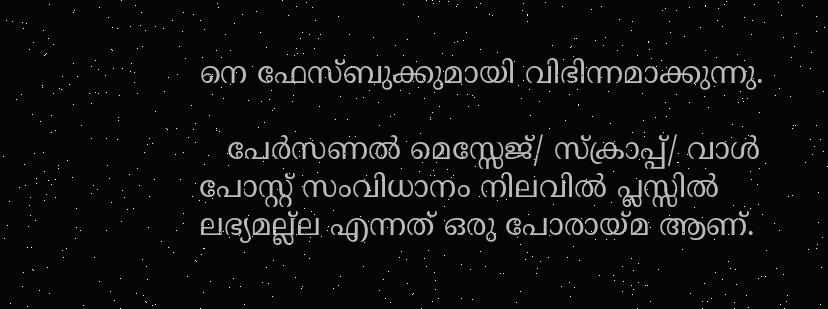നെ ഫേസ്ബുക്കുമായി വിഭിന്നമാക്കുന്നു.

   പേര്‍സണല്‍ മെസ്സേജ്/ സ്ക്രാപ്പ്/ വാള്‍ പോസ്റ്റ് സംവിധാനം നിലവില്‍ പ്ലസ്സില്‍ ലഭ്യമല്ല്ല എന്നത് ഒരു പോരായ്മ ആണ്.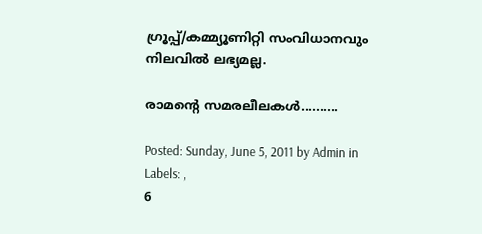ഗ്രൂപ്പ്/കമ്മ്യൂണിറ്റി സംവിധാനവും നിലവില്‍ ലഭ്യമല്ല.

രാമന്റെ സമരലീലകള്‍..........

Posted: Sunday, June 5, 2011 by Admin in Labels: ,
6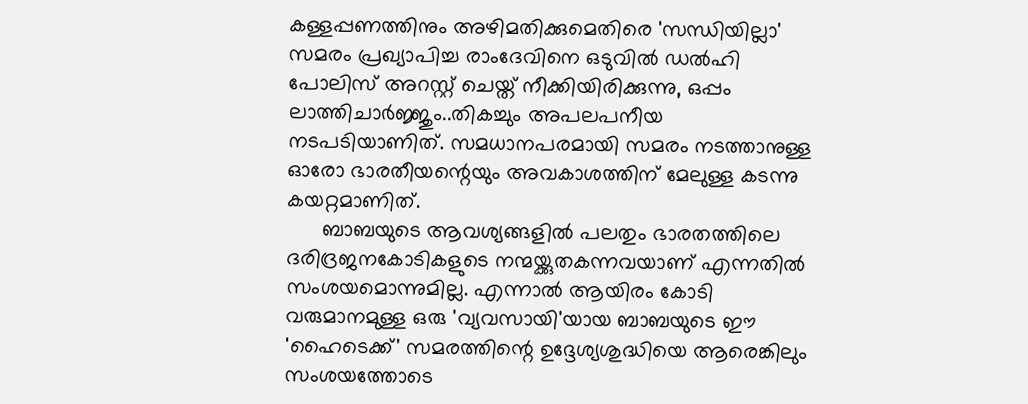കള്ളപ്പണത്തിനും അഴിമതിക്കുമെതിരെ 'സന്ധിയില്ലാ' സമരം പ്രഖ്യാപിച്ച രാംദേവിനെ ഒടുവില്‍ ഡല്‍ഹി പോലിസ് അറസ്റ്റ് ചെയ്ത് നീക്കിയിരിക്കുന്നു, ഒപ്പം ലാത്തിചാര്‍ജ്ജും..തികച്ചും അപലപനീയ നടപടിയാണിത്. സമധാനപരമായി സമരം നടത്താനുള്ള ഓരോ ഭാരതീയന്റെയും അവകാശത്തിന് മേലുള്ള കടന്നു കയറ്റമാണിത്.
      ബാബയുടെ ആവശ്യങ്ങളില്‍ പലതും ഭാരതത്തിലെ ദരിദ്രജനകോടികളുടെ നന്മയ്ക്കുതകന്നവയാണ് എന്നതില്‍ സംശയമൊന്നുമില്ല. എന്നാല്‍ ആയിരം കോടി വരുമാനമുള്ള ഒരു 'വ്യവസായി'യായ ബാബയുടെ ഈ 'ഹൈടെക്ക്' സമരത്തിന്റെ ഉദ്ദേശ്യശുദ്ധിയെ ആരെങ്കിലും സംശയത്തോടെ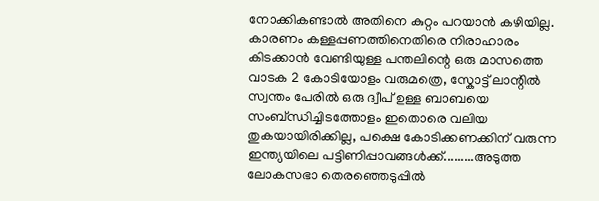നോക്കികണ്ടാല്‍ അതിനെ കുറ്റം പറയാന്‍ കഴിയില്ല. കാരണം കള്ളപ്പണത്തിനെതിരെ നിരാഹാരം കിടക്കാന്‍ വേണ്ടിയുള്ള പന്തലിന്റെ ഒരു മാസത്തെ വാടക 2 കോടിയോളം വരുമത്രെ, സ്കോട്ട് ലാന്റില്‍ സ്വന്തം പേരില്‍ ഒരു ദ്വീപ് ഉള്ള ബാബയെ സംബ്ന്ധിച്ചിടത്തോളം ഇതൊരെ വലിയ തുകയായിരിക്കില്ല, പക്ഷെ കോടിക്കണക്കിന് വരുന്ന ഇന്ത്യയിലെ പട്ടിണിപ്പാവങ്ങള്‍ക്ക്.........അടുത്ത ലോകസഭാ തെരഞ്ഞെടുപ്പില്‍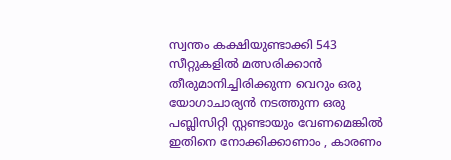സ്വന്തം കക്ഷിയുണ്ടാക്കി 543 സീറ്റുകളില്‍ മത്സരിക്കാന്‍ തീരുമാനിച്ചിരിക്കുന്ന വെറും ഒരു യോഗാചാര്യന്‍ നടത്തുന്ന ഒരു പബ്ലിസിറ്റി സ്റ്റണ്ടായും വേണമെങ്കില്‍ ഇതിനെ നോക്കിക്കാണാം , കാരണം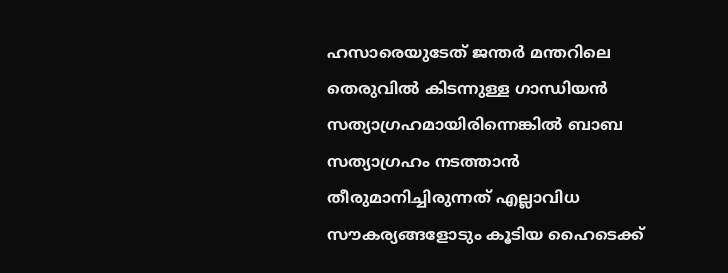ഹസാരെയുടേത് ജന്തര്‍ മന്തറിലെ തെരുവില്‍ കിടന്നുള്ള ഗാന്ധിയന്‍ സത്യാഗ്രഹമായിരിന്നെങ്കില്‍ ബാബ സത്യാഗ്രഹം നടത്താന്‍ തീരുമാനിച്ചിരുന്നത് എല്ലാവിധ സൗകര്യങ്ങളോടും കൂടിയ ഹൈടെക്ക്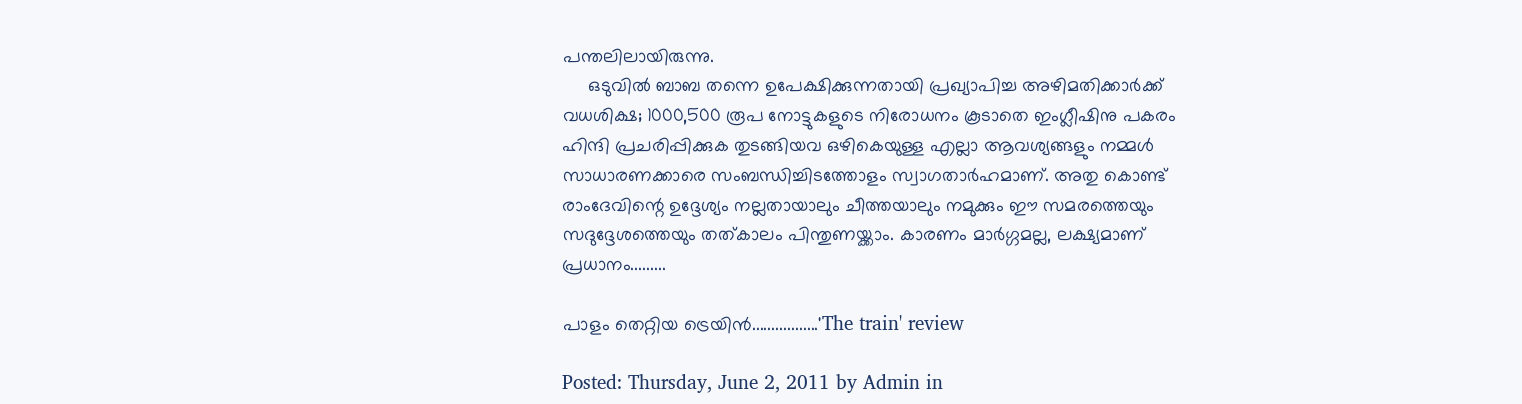പന്തലിലായിരുന്നു.
     ഒടുവില്‍ ബാബ തന്നെ ഉപേക്ഷിക്കുന്നതായി പ്രഖ്യാപിച്ച അഴിമതിക്കാര്‍ക്ക് വധശിക്ഷ; 1000,500 രൂപ നോട്ടുകളുടെ നിരോധനം കൂടാതെ ഇംഗ്ലീഷിനു പകരം ഹിന്ദി പ്രചരിപ്പിക്കുക തുടങ്ങിയവ ഒഴികെയുള്ള എല്ലാ ആവശ്യങ്ങളും നമ്മള്‍ സാധാരണക്കാരെ സംബന്ധിച്ചിടത്തോളം സ്വാഗതാര്‍ഹമാണ്. അതു കൊണ്ട് രാംദേവിന്റെ ഉദ്ദേശ്യം നല്ലതായാലും ചീത്തയാലും നമുക്കും ഈ സമരത്തെയും സദുദ്ദേശത്തെയും തത്കാലം പിന്തുണയ്ക്കാം. കാരണം മാര്‍ഗ്ഗമല്ല, ലക്ഷ്യമാണ് പ്രധാനം.........

പാളം തെറ്റിയ ട്രെയിന്‍.................'The train' review

Posted: Thursday, June 2, 2011 by Admin in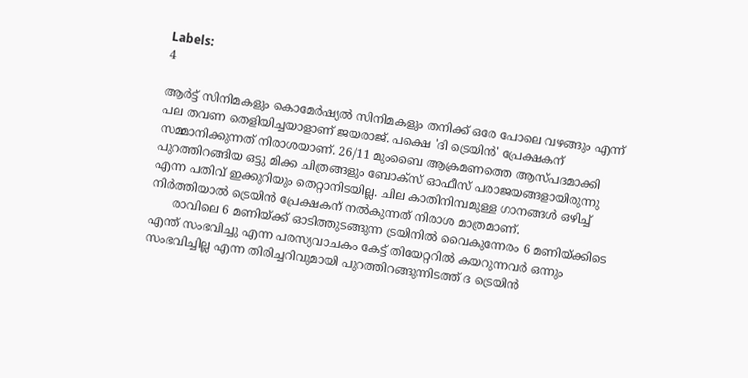Labels:
4

ആര്‍ട്ട് സിനിമകളും കൊമേര്‍ഷ്യല്‍ സിനിമകളും തനിക്ക് ഒരേ പോലെ വഴങ്ങും എന്ന് പല തവണ തെളിയിച്ചയാളാണ് ജയരാജ്. പക്ഷെ 'ദി ട്രെയിന്‍' പ്രേക്ഷകന് സമ്മാനിക്കുന്നത് നിരാശയാണ്. 26/11 മുംബൈ ആക്രമണത്തെ ആസ്പദമാക്കി പുറത്തിറങ്ങിയ ഒട്ടു മിക്ക ചിത്രങ്ങളും ബോക്സ് ഓഫീസ് പരാജയങ്ങളായിരുന്നു എന്ന പതിവ് ഇക്കുറിയും തെറ്റാനിടയില്ല. ചില കാതിനിമ്പമുള്ള ഗാനങ്ങള്‍ ഒഴിച്ച് നിര്‍ത്തിയാല്‍ ട്രെയിന്‍ പ്രേക്ഷകന് നല്‍കുന്നത് നിരാശ മാത്രമാണ്.
      രാവിലെ 6 മണിയ്ക്ക് ഓടിത്തുടങ്ങുന്ന ട്രയിനില്‍ വൈകുന്നേരം 6 മണിയ്ക്കിടെ എന്ത് സംഭവിച്ചു എന്ന പരസ്യവാചകം കേട്ട് തിയേറ്ററില്‍ കയറുന്നവര്‍ ഒന്നും സംഭവിച്ചില്ല എന്ന തിരിച്ചറിവുമായി പുറത്തിറങ്ങുന്നിടത്ത് ദ ട്രെയിന്‍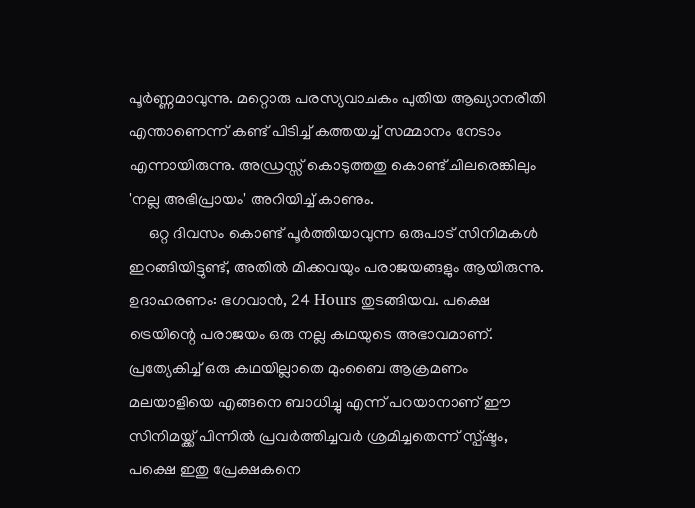പൂര്‍ണ്ണമാവുന്നു. മറ്റൊരു പരസ്യവാചകം പുതിയ ആഖ്യാനരീതി എന്താണെന്ന് കണ്ട് പിടിച്ച് കത്തയച്ച് സമ്മാനം നേടാം എന്നായിരുന്നു. അഡ്രസ്സ് കൊടുത്തതു കൊണ്ട് ചിലരെങ്കിലും 'നല്ല അഭിപ്രായം' അറിയിച്ച് കാണും.
     ഒറ്റ ദിവസം കൊണ്ട് പൂര്‍ത്തിയാവുന്ന ഒരുപാട് സിനിമകള്‍ ഇറങ്ങിയിട്ടുണ്ട്, അതില്‍ മിക്കവയും പരാജയങ്ങളും ആയിരുന്നു. ഉദാഹരണം: ഭഗവാന്‍, 24 Hours തുടങ്ങിയവ. പക്ഷെ ട്രെയിന്റെ പരാജയം ഒരു നല്ല കഥയുടെ അഭാവമാണ്. പ്രത്യേകിച്ച് ഒരു കഥയില്ലാതെ മുംബൈ ആക്രമണം മലയാളിയെ എങ്ങനെ ബാധിച്ചു എന്ന് പറയാനാണ് ഈ സിനിമയ്ക്ക് പിന്നില്‍ പ്രവര്‍ത്തിച്ചവര്‍ ശ്രമിച്ചതെന്ന് സ്പ്ഷ്ടം,  പക്ഷെ ഇതു പ്രേക്ഷകനെ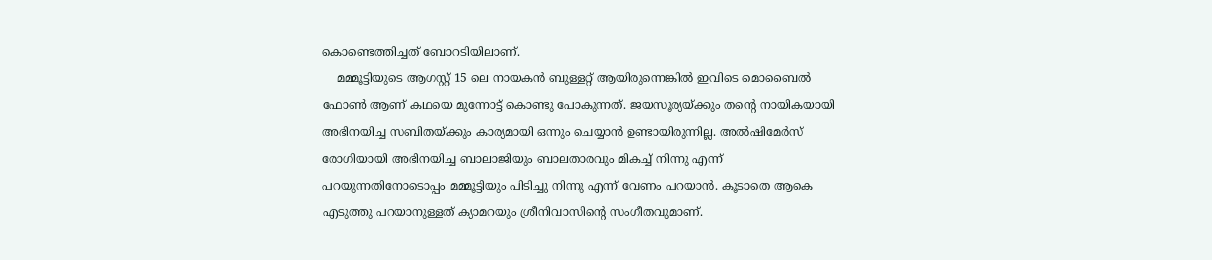കൊണ്ടെത്തിച്ചത് ബോറടിയിലാണ്.
    മമ്മൂട്ടിയുടെ ആഗസ്റ്റ് 15 ലെ നായകന്‍ ബുള്ളറ്റ് ആയിരുന്നെങ്കില്‍ ഇവിടെ മൊബൈല്‍ ഫോണ്‍ ആണ് കഥയെ മുന്നോട്ട് കൊണ്ടു പോകുന്നത്. ജയസൂര്യയ്ക്കും തന്റെ നായികയായി അഭിനയിച്ച സബിതയ്ക്കും കാര്യമായി ഒന്നും ചെയ്യാന്‍ ഉണ്ടായിരുന്നില്ല. അല്‍ഷിമേര്‍സ് രോഗിയായി അഭിനയിച്ച ബാലാജിയും ബാലതാരവും മികച്ച് നിന്നു എന്ന് പറയുന്നതിനോടൊപ്പം മമ്മൂട്ടിയും പിടിച്ചു നിന്നു എന്ന് വേണം പറയാന്‍. കൂടാതെ ആകെ എടുത്തു പറയാനുള്ളത് ക്യാമറയും ശ്രീനിവാസിന്റെ സംഗീതവുമാണ്.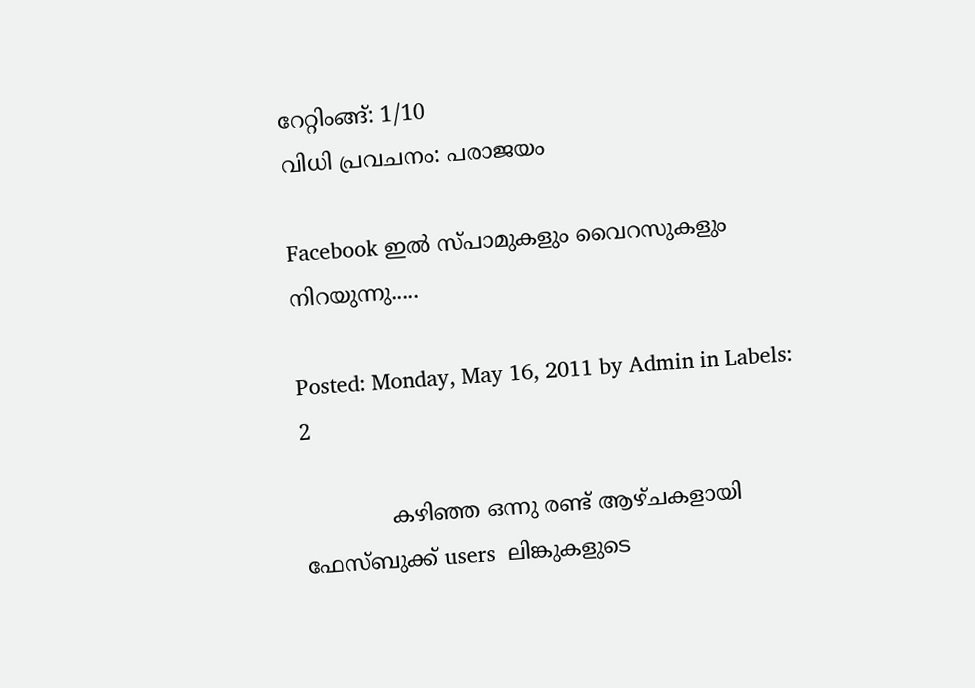റേറ്റിംങ്ങ്: 1/10
വിധി പ്രവചനം: പരാജയം

Facebook ഇല്‍ സ്പാമുകളും വൈറസുകളും നിറയുന്നു.....

Posted: Monday, May 16, 2011 by Admin in Labels:
2

             കഴിഞ്ഞ ഒന്നു രണ്ട് ആഴ്ചകളായി ഫേസ്ബുക്ക് users  ലിങ്കുകളുടെ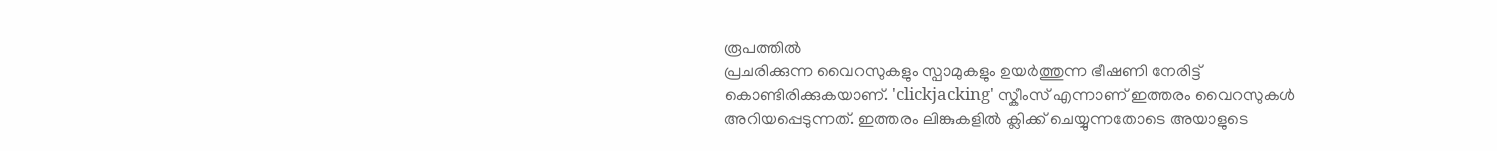രൂപത്തില്‍
പ്രചരിക്കുന്ന വൈറസുകളും സ്പാമുകളും ഉയര്‍ത്തുന്ന ഭീഷണി നേരിട്ട്
കൊണ്ടിരിക്കുകയാണ്. 'clickjacking' സ്കീംസ് എന്നാണ് ഇത്തരം വൈറസുകള്‍
അറിയപ്പെടുന്നത്. ഇത്തരം ലിങ്കുകളില്‍ ക്ലിക്ക് ചെയ്യുന്നതോടെ അയാളുടെ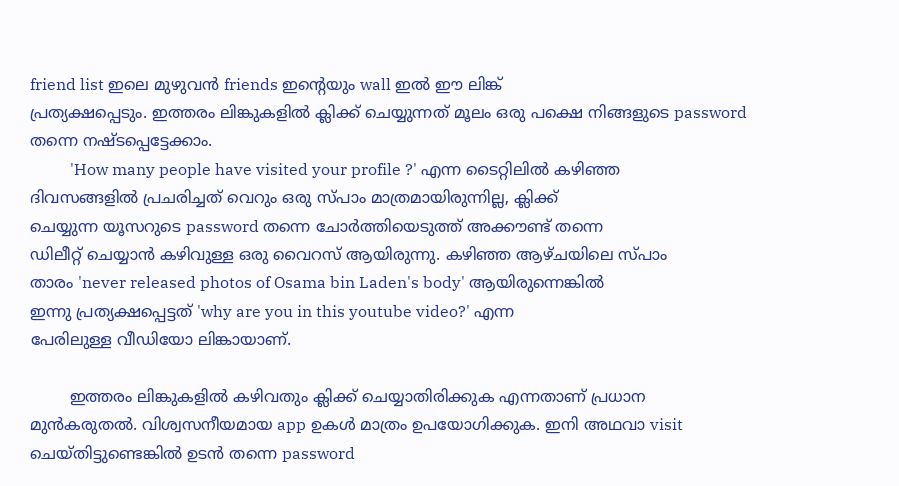friend list ഇലെ മുഴുവന്‍ friends ഇന്റെയും wall ഇല്‍ ഈ ലിങ്ക്
പ്രത്യക്ഷപ്പെടും. ഇത്തരം ലിങ്കുകളില്‍ ക്ലിക്ക് ചെയ്യുന്നത് മൂലം ഒരു പക്ഷെ നിങ്ങളുടെ password
തന്നെ നഷ്ടപ്പെട്ടേക്കാം.
          'How many people have visited your profile ?' എന്ന ടൈറ്റിലില്‍ കഴിഞ്ഞ
ദിവസങ്ങളില്‍ പ്രചരിച്ചത് വെറും ഒരു സ്പാം മാത്രമായിരുന്നില്ല, ക്ലിക്ക്
ചെയ്യുന്ന യൂസറുടെ password തന്നെ ചോര്‍ത്തിയെടുത്ത് അക്കൗണ്ട് തന്നെ
ഡിലീറ്റ് ചെയ്യാന്‍ കഴിവുള്ള ഒരു വൈറസ് ആയിരുന്നു. കഴിഞ്ഞ ആഴ്ചയിലെ സ്പാം
താരം 'never released photos of Osama bin Laden's body' ആയിരുന്നെങ്കില്‍
ഇന്നു പ്രത്യക്ഷപ്പെട്ടത് 'why are you in this youtube video?' എന്ന
പേരിലുള്ള വീഡിയോ ലിങ്കായാണ്.

        ഇത്തരം ലിങ്കുകളില്‍ കഴിവതും ക്ലിക്ക് ചെയ്യാതിരിക്കുക എന്നതാണ് പ്രധാന
മുന്‍കരുതല്‍. വിശ്വസനീയമായ app ഉകള്‍ മാത്രം ഉപയോഗിക്കുക. ഇനി അഥവാ visit
ചെയ്തിട്ടുണ്ടെങ്കില്‍ ഉടന്‍ തന്നെ password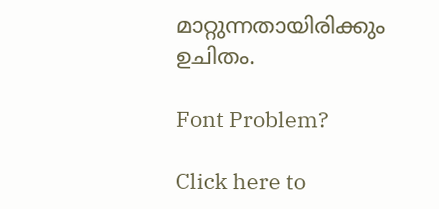മാറ്റുന്നതായിരിക്കും ഉചിതം.

Font Problem?

Click here to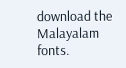download the Malayalam fonts.